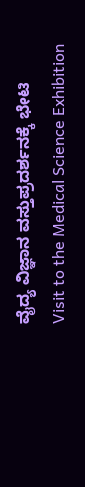ವೈದ್ಯ ವಿಜ್ಞಾನ ವಸ್ತುಪ್ರದರ್ಶನಕ್ಕೆ ಭೇಟಿ
Visit to the Medical Science Exhibition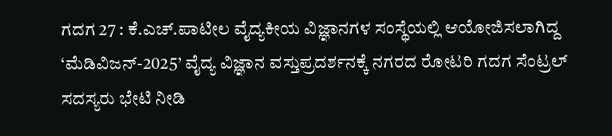ಗದಗ 27 : ಕೆ.ಎಚ್.ಪಾಟೀಲ ವೈದ್ಯಕೀಯ ವಿಜ್ಞಾನಗಳ ಸಂಸ್ಥೆಯಲ್ಲಿ ಆಯೋಜಿಸಲಾಗಿದ್ದ ‘ಮೆಡಿವಿಜನ್-2025’ ವೈದ್ಯ ವಿಜ್ಞಾನ ವಸ್ತುಪ್ರದರ್ಶನಕ್ಕೆ ನಗರದ ರೋಟರಿ ಗದಗ ಸೆಂಟ್ರಲ್ ಸದಸ್ಯರು ಭೇಟಿ ನೀಡಿ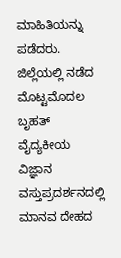ಮಾಹಿತಿಯನ್ನು ಪಡೆದರು.
ಜಿಲ್ಲೆಯಲ್ಲಿ ನಡೆದ ಮೊಟ್ಟಮೊದಲ ಬೃಹತ್ ವೈದ್ಯಕೀಯ ವಿಜ್ಞಾನ ವಸ್ತುಪ್ರದರ್ಶನದಲ್ಲಿ ಮಾನವ ದೇಹದ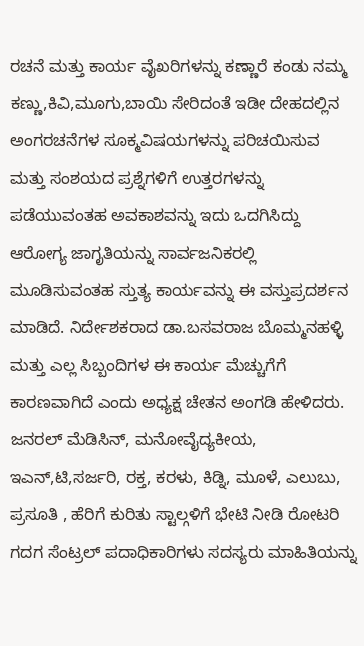ರಚನೆ ಮತ್ತು ಕಾರ್ಯ ವೈಖರಿಗಳನ್ನು ಕಣ್ಣಾರೆ ಕಂಡು ನಮ್ಮ ಕಣ್ಣು,ಕಿವಿ,ಮೂಗು,ಬಾಯಿ ಸೇರಿದಂತೆ ಇಡೀ ದೇಹದಲ್ಲಿನ ಅಂಗರಚನೆಗಳ ಸೂಕ್ಮವಿಷಯಗಳನ್ನು ಪರಿಚಯಿಸುವ ಮತ್ತು ಸಂಶಯದ ಪ್ರಶ್ನೆಗಳಿಗೆ ಉತ್ತರಗಳನ್ನು ಪಡೆಯುವಂತಹ ಅವಕಾಶವನ್ನು ಇದು ಒದಗಿಸಿದ್ದು ಆರೋಗ್ಯ ಜಾಗೃತಿಯನ್ನು ಸಾರ್ವಜನಿಕರಲ್ಲಿ ಮೂಡಿಸುವಂತಹ ಸ್ತುತ್ಯ ಕಾರ್ಯವನ್ನು ಈ ವಸ್ತುಪ್ರದರ್ಶನ ಮಾಡಿದೆ. ನಿರ್ದೇಶಕರಾದ ಡಾ.ಬಸವರಾಜ ಬೊಮ್ಮನಹಳ್ಳಿ ಮತ್ತು ಎಲ್ಲ ಸಿಬ್ಬಂದಿಗಳ ಈ ಕಾರ್ಯ ಮೆಚ್ಚುಗೆಗೆ ಕಾರಣವಾಗಿದೆ ಎಂದು ಅಧ್ಯಕ್ಷ ಚೇತನ ಅಂಗಡಿ ಹೇಳಿದರು. ಜನರಲ್ ಮೆಡಿಸಿನ್, ಮನೋವೈದ್ಯಕೀಯ, ಇಎನ್,ಟಿ,ಸರ್ಜರಿ, ರಕ್ತ, ಕರಳು, ಕಿಡ್ನಿ, ಮೂಳೆ, ಎಲುಬು, ಪ್ರಸೂತಿ , ಹೆರಿಗೆ ಕುರಿತು ಸ್ಟಾಲ್ಗಳಿಗೆ ಭೇಟಿ ನೀಡಿ ರೋಟರಿ ಗದಗ ಸೆಂಟ್ರಲ್ ಪದಾಧಿಕಾರಿಗಳು ಸದಸ್ಯರು ಮಾಹಿತಿಯನ್ನು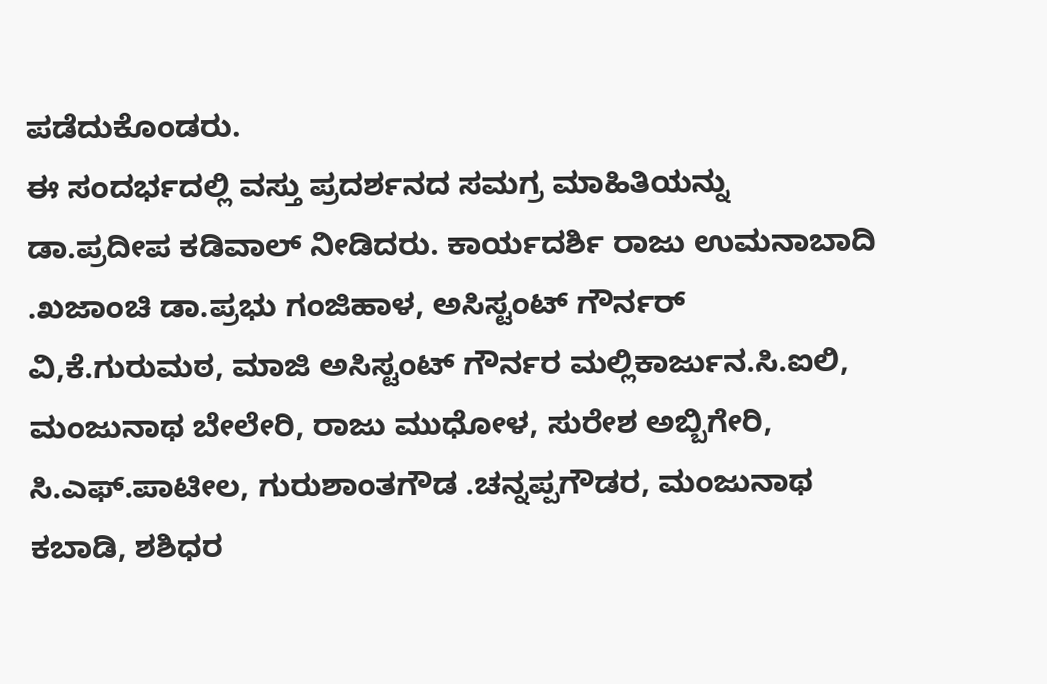ಪಡೆದುಕೊಂಡರು.
ಈ ಸಂದರ್ಭದಲ್ಲಿ ವಸ್ತು ಪ್ರದರ್ಶನದ ಸಮಗ್ರ ಮಾಹಿತಿಯನ್ನು ಡಾ.ಪ್ರದೀಪ ಕಡಿವಾಲ್ ನೀಡಿದರು. ಕಾರ್ಯದರ್ಶಿ ರಾಜು ಉಮನಾಬಾದಿ .ಖಜಾಂಚಿ ಡಾ.ಪ್ರಭು ಗಂಜಿಹಾಳ, ಅಸಿಸ್ಟಂಟ್ ಗೌರ್ನರ್ ವಿ,ಕೆ.ಗುರುಮಠ, ಮಾಜಿ ಅಸಿಸ್ಟಂಟ್ ಗೌರ್ನರ ಮಲ್ಲಿಕಾರ್ಜುನ.ಸಿ.ಐಲಿ, ಮಂಜುನಾಥ ಬೇಲೇರಿ, ರಾಜು ಮುಧೋಳ, ಸುರೇಶ ಅಬ್ಬಿಗೇರಿ, ಸಿ.ಎಫ್.ಪಾಟೀಲ, ಗುರುಶಾಂತಗೌಡ .ಚನ್ನಪ್ಪಗೌಡರ, ಮಂಜುನಾಥ ಕಬಾಡಿ, ಶಶಿಧರ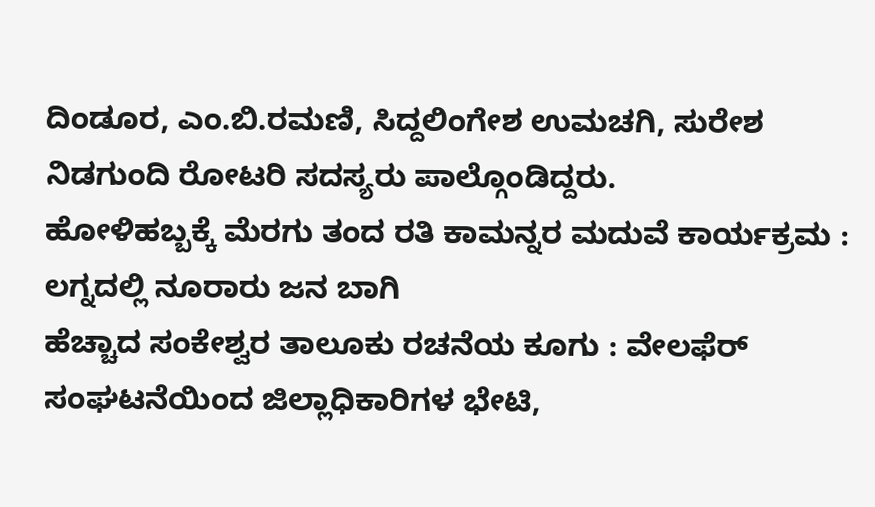ದಿಂಡೂರ, ಎಂ.ಬಿ.ರಮಣಿ, ಸಿದ್ದಲಿಂಗೇಶ ಉಮಚಗಿ, ಸುರೇಶ ನಿಡಗುಂದಿ ರೋಟರಿ ಸದಸ್ಯರು ಪಾಲ್ಗೊಂಡಿದ್ದರು.
ಹೋಳಿಹಬ್ಬಕ್ಕೆ ಮೆರಗು ತಂದ ರತಿ ಕಾಮನ್ನರ ಮದುವೆ ಕಾರ್ಯಕ್ರಮ : ಲಗ್ನದಲ್ಲಿ ನೂರಾರು ಜನ ಬಾಗಿ
ಹೆಚ್ಚಾದ ಸಂಕೇಶ್ವರ ತಾಲೂಕು ರಚನೆಯ ಕೂಗು : ವೇಲಫೆರ್ ಸಂಘಟನೆಯಿಂದ ಜಿಲ್ಲಾಧಿಕಾರಿಗಳ ಭೇಟಿ,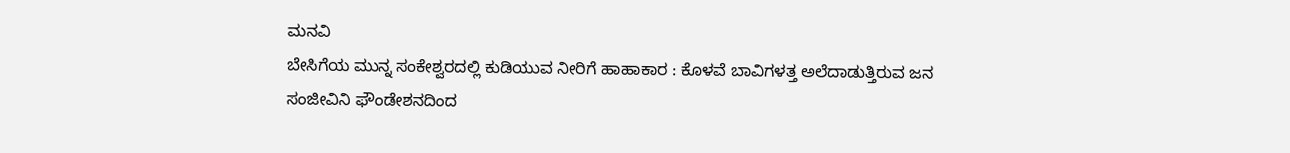ಮನವಿ
ಬೇಸಿಗೆಯ ಮುನ್ನ ಸಂಕೇಶ್ವರದಲ್ಲಿ ಕುಡಿಯುವ ನೀರಿಗೆ ಹಾಹಾಕಾರ : ಕೊಳವೆ ಬಾವಿಗಳತ್ತ ಅಲೆದಾಡುತ್ತಿರುವ ಜನ
ಸಂಜೀವಿನಿ ಫೌಂಡೇಶನದಿಂದ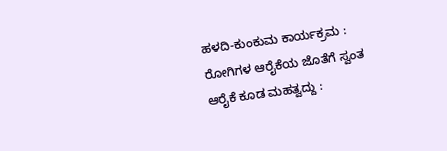ಹಳದಿ-ಕುಂಕುಮ ಕಾರ್ಯಕ್ರಮ : ರೋಗಿಗಳ ಆರೈಕೆಯ ಜೊತೆಗೆ ಸ್ವಂತ ಆರೈಕೆ ಕೂಡ ಮಹತ್ವದ್ದು :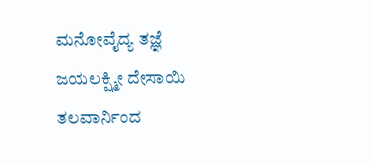ಮನೋವೈದ್ಯ ತಜ್ಞೆ ಜಯಲಕ್ಷ್ಮೀ ದೇಸಾಯಿ
ತಲವಾರ್ನಿಂದ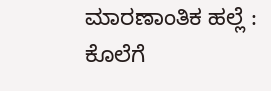ಮಾರಣಾಂತಿಕ ಹಲ್ಲೆ : ಕೊಲೆಗೆ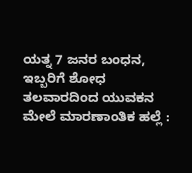ಯತ್ನ 7 ಜನರ ಬಂಧನ, ಇಬ್ಬರಿಗೆ ಶೋಧ
ತಲವಾರದಿಂದ ಯುವಕನ ಮೇಲೆ ಮಾರಣಾಂತಿಕ ಹಲ್ಲೆ :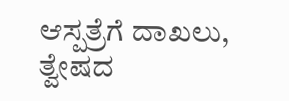ಆಸ್ಪತ್ರೆಗೆ ದಾಖಲು, ತ್ವೇಷದ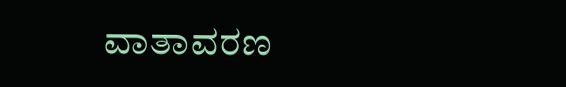ವಾತಾವರಣ